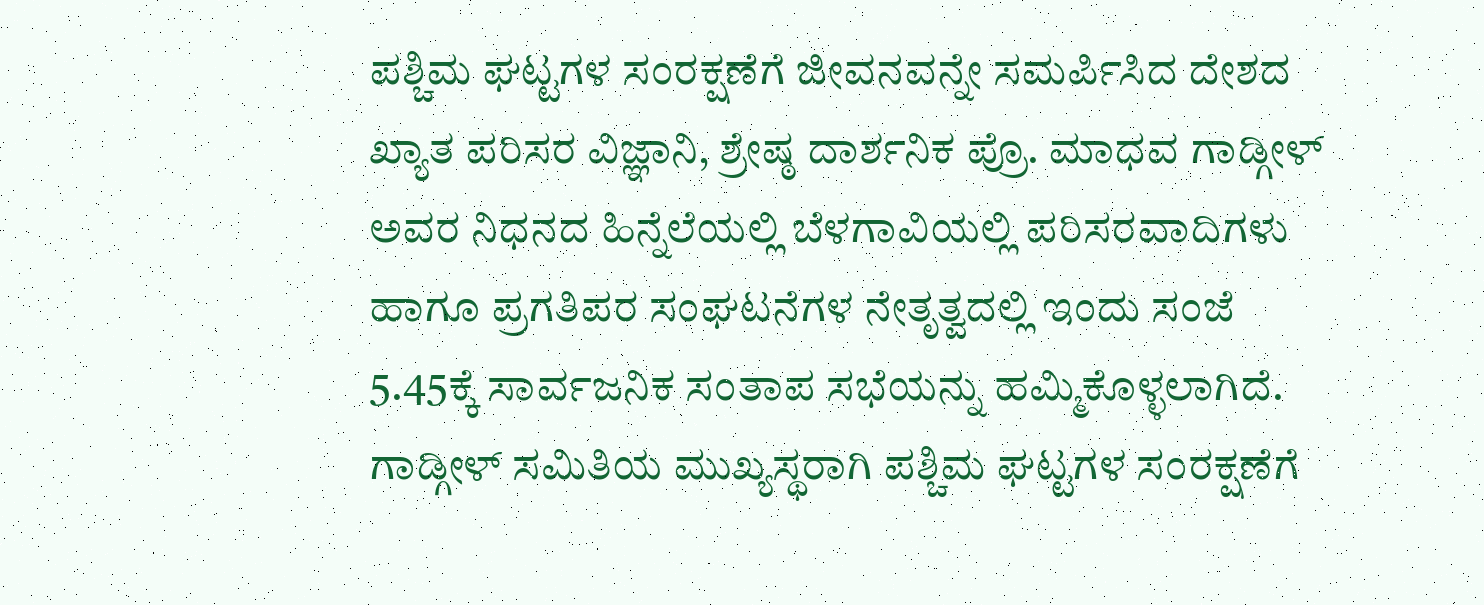ಪಶ್ಚಿಮ ಘಟ್ಟಗಳ ಸಂರಕ್ಷಣೆಗೆ ಜೀವನವನ್ನೇ ಸಮರ್ಪಿಸಿದ ದೇಶದ ಖ್ಯಾತ ಪರಿಸರ ವಿಜ್ಞಾನಿ, ಶ್ರೇಷ್ಠ ದಾರ್ಶನಿಕ ಪ್ರೊ. ಮಾಧವ ಗಾಡ್ಗೀಳ್ ಅವರ ನಿಧನದ ಹಿನ್ನೆಲೆಯಲ್ಲಿ ಬೆಳಗಾವಿಯಲ್ಲಿ ಪರಿಸರವಾದಿಗಳು ಹಾಗೂ ಪ್ರಗತಿಪರ ಸಂಘಟನೆಗಳ ನೇತೃತ್ವದಲ್ಲಿ ಇಂದು ಸಂಜೆ 5.45ಕ್ಕೆ ಸಾರ್ವಜನಿಕ ಸಂತಾಪ ಸಭೆಯನ್ನು ಹಮ್ಮಿಕೊಳ್ಳಲಾಗಿದೆ.
ಗಾಡ್ಗೀಳ್ ಸಮಿತಿಯ ಮುಖ್ಯಸ್ಥರಾಗಿ ಪಶ್ಚಿಮ ಘಟ್ಟಗಳ ಸಂರಕ್ಷಣೆಗೆ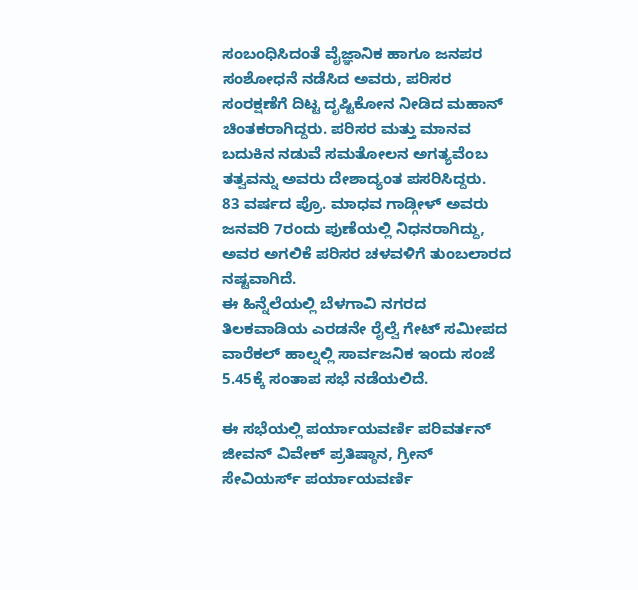ಸಂಬಂಧಿಸಿದಂತೆ ವೈಜ್ಞಾನಿಕ ಹಾಗೂ ಜನಪರ ಸಂಶೋಧನೆ ನಡೆಸಿದ ಅವರು, ಪರಿಸರ ಸಂರಕ್ಷಣೆಗೆ ದಿಟ್ಟ ದೃಷ್ಟಿಕೋನ ನೀಡಿದ ಮಹಾನ್ ಚಿಂತಕರಾಗಿದ್ದರು. ಪರಿಸರ ಮತ್ತು ಮಾನವ ಬದುಕಿನ ನಡುವೆ ಸಮತೋಲನ ಅಗತ್ಯವೆಂಬ ತತ್ವವನ್ನು ಅವರು ದೇಶಾದ್ಯಂತ ಪಸರಿಸಿದ್ದರು.
83 ವರ್ಷದ ಪ್ರೊ. ಮಾಧವ ಗಾಡ್ಗೀಳ್ ಅವರು ಜನವರಿ 7ರಂದು ಪುಣೆಯಲ್ಲಿ ನಿಧನರಾಗಿದ್ದು, ಅವರ ಅಗಲಿಕೆ ಪರಿಸರ ಚಳವಳಿಗೆ ತುಂಬಲಾರದ ನಷ್ಟವಾಗಿದೆ.
ಈ ಹಿನ್ನೆಲೆಯಲ್ಲಿ ಬೆಳಗಾವಿ ನಗರದ ತಿಲಕವಾಡಿಯ ಎರಡನೇ ರೈಲ್ವೆ ಗೇಟ್ ಸಮೀಪದ ವಾರೆಕಲ್ ಹಾಲ್ನಲ್ಲಿ ಸಾರ್ವಜನಿಕ ಇಂದು ಸಂಜೆ 5.45ಕ್ಕೆ ಸಂತಾಪ ಸಭೆ ನಡೆಯಲಿದೆ.

ಈ ಸಭೆಯಲ್ಲಿ ಪರ್ಯಾಯವರ್ಣಿ ಪರಿವರ್ತನ್ ಜೀವನ್ ವಿವೇಕ್ ಪ್ರತಿಷ್ಠಾನ, ಗ್ರೀನ್ ಸೇವಿಯರ್ಸ್ ಪರ್ಯಾಯವರ್ಣಿ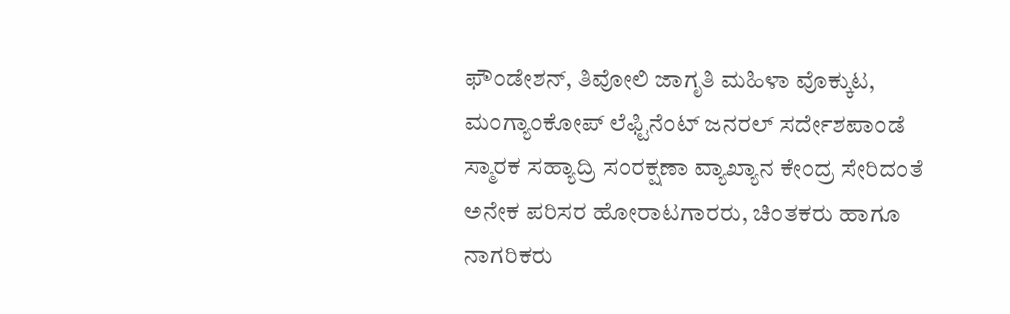ಫೌಂಡೇಶನ್, ತಿವೋಲಿ ಜಾಗೃತಿ ಮಹಿಳಾ ವೊಕ್ಕುಟ, ಮಂಗ್ಯಾಂಕೋಪ್ ಲೆಫ್ಟಿನೆಂಟ್ ಜನರಲ್ ಸರ್ದೇಶಪಾಂಡೆ ಸ್ಮಾರಕ ಸಹ್ಯಾದ್ರಿ ಸಂರಕ್ಷಣಾ ವ್ಯಾಖ್ಯಾನ ಕೇಂದ್ರ ಸೇರಿದಂತೆ ಅನೇಕ ಪರಿಸರ ಹೋರಾಟಗಾರರು, ಚಿಂತಕರು ಹಾಗೂ ನಾಗರಿಕರು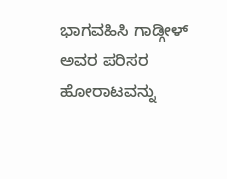ಭಾಗವಹಿಸಿ ಗಾಡ್ಗೀಳ್ ಅವರ ಪರಿಸರ ಹೋರಾಟವನ್ನು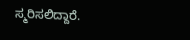ಸ್ಮರಿಸಲಿದ್ದಾರೆ.